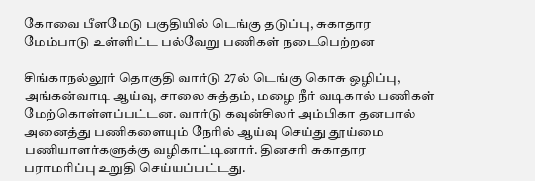கோவை பீளமேடு பகுதியில் டெங்கு தடுப்பு, சுகாதார மேம்பாடு உள்ளிட்ட பல்வேறு பணிகள் நடைபெற்றன

சிங்காநல்லூர் தொகுதி வார்டு 27ல் டெங்கு கொசு ஒழிப்பு, அங்கன்வாடி ஆய்வு, சாலை சுத்தம், மழை நீர் வடிகால் பணிகள் மேற்கொள்ளப்பட்டன. வார்டு கவுன்சிலர் அம்பிகா தனபால் அனைத்து பணிகளையும் நேரில் ஆய்வு செய்து தூய்மை பணியாளர்களுக்கு வழிகாட்டினார். தினசரி சுகாதார பராமரிப்பு உறுதி செய்யப்பட்டது.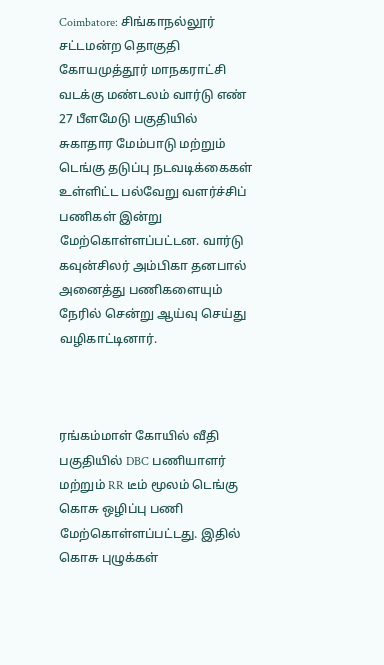Coimbatore: சிங்காநல்லூர் சட்டமன்ற தொகுதி கோயமுத்தூர் மாநகராட்சி வடக்கு மண்டலம் வார்டு எண் 27 பீளமேடு பகுதியில் சுகாதார மேம்பாடு மற்றும் டெங்கு தடுப்பு நடவடிக்கைகள் உள்ளிட்ட பல்வேறு வளர்ச்சிப் பணிகள் இன்று மேற்கொள்ளப்பட்டன. வார்டு கவுன்சிலர் அம்பிகா தனபால் அனைத்து பணிகளையும் நேரில் சென்று ஆய்வு செய்து வழிகாட்டினார்.



ரங்கம்மாள் கோயில் வீதி பகுதியில் DBC பணியாளர் மற்றும் RR டீம் மூலம் டெங்கு கொசு ஒழிப்பு பணி மேற்கொள்ளப்பட்டது. இதில் கொசு புழுக்கள்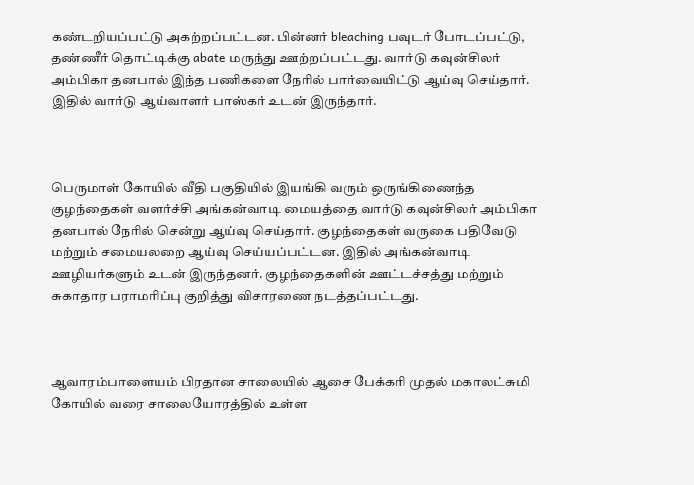கண்டறியப்பட்டு அகற்றப்பட்டன. பின்னர் bleaching பவுடர் போடப்பட்டு, தண்ணீர் தொட்டிக்கு abate மருந்து ஊற்றப்பட்டது. வார்டு கவுன்சிலர் அம்பிகா தனபால் இந்த பணிகளை நேரில் பார்வையிட்டு ஆய்வு செய்தார். இதில் வார்டு ஆய்வாளர் பாஸ்கர் உடன் இருந்தார்.



பெருமாள் கோயில் வீதி பகுதியில் இயங்கி வரும் ஒருங்கிணைந்த குழந்தைகள் வளர்ச்சி அங்கன்வாடி மையத்தை வார்டு கவுன்சிலர் அம்பிகா தனபால் நேரில் சென்று ஆய்வு செய்தார். குழந்தைகள் வருகை பதிவேடு மற்றும் சமையலறை ஆய்வு செய்யப்பட்டன. இதில் அங்கன்வாடி ஊழியர்களும் உடன் இருந்தனர். குழந்தைகளின் ஊட்டச்சத்து மற்றும் சுகாதார பராமரிப்பு குறித்து விசாரணை நடத்தப்பட்டது.



ஆவாரம்பாளையம் பிரதான சாலையில் ஆசை பேக்கரி முதல் மகாலட்சுமி கோயில் வரை சாலையோரத்தில் உள்ள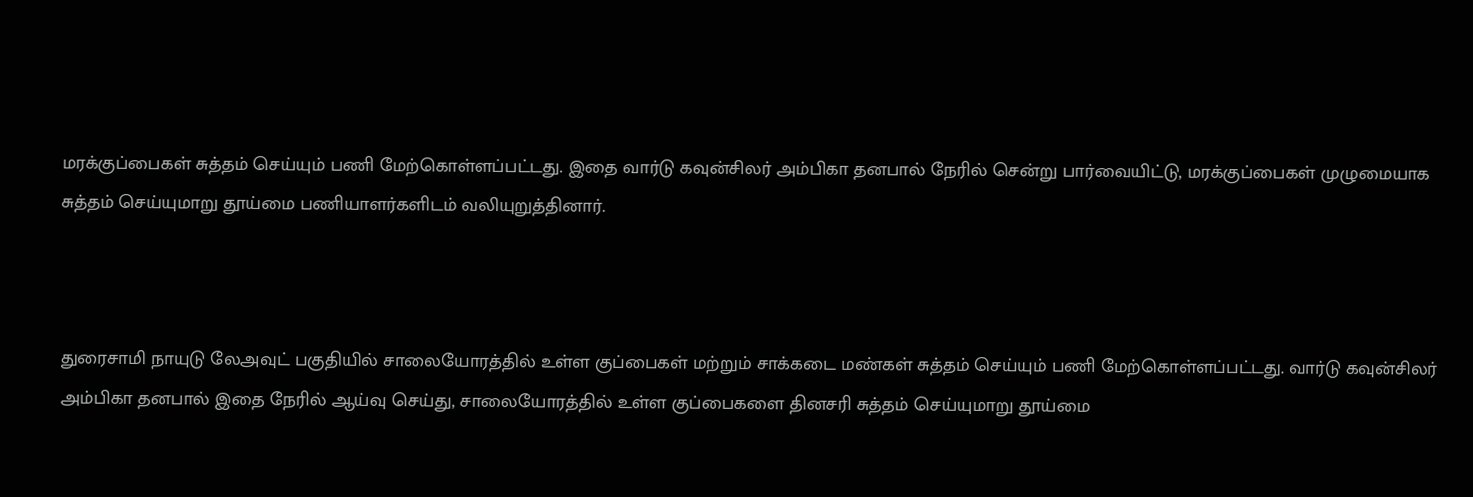மரக்குப்பைகள் சுத்தம் செய்யும் பணி மேற்கொள்ளப்பட்டது. இதை வார்டு கவுன்சிலர் அம்பிகா தனபால் நேரில் சென்று பார்வையிட்டு, மரக்குப்பைகள் முழுமையாக சுத்தம் செய்யுமாறு தூய்மை பணியாளர்களிடம் வலியுறுத்தினார்.



துரைசாமி நாயுடு லேஅவுட் பகுதியில் சாலையோரத்தில் உள்ள குப்பைகள் மற்றும் சாக்கடை மண்கள் சுத்தம் செய்யும் பணி மேற்கொள்ளப்பட்டது. வார்டு கவுன்சிலர் அம்பிகா தனபால் இதை நேரில் ஆய்வு செய்து, சாலையோரத்தில் உள்ள குப்பைகளை தினசரி சுத்தம் செய்யுமாறு தூய்மை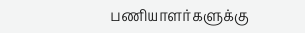பணியாளர்களுக்கு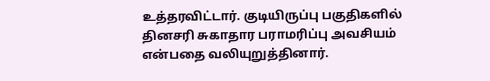உத்தரவிட்டார். குடியிருப்பு பகுதிகளில் தினசரி சுகாதார பராமரிப்பு அவசியம் என்பதை வலியுறுத்தினார்.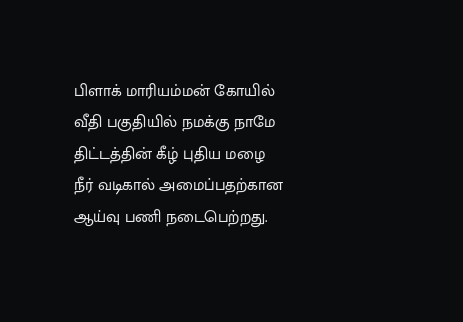பிளாக் மாரியம்மன் கோயில் வீதி பகுதியில் நமக்கு நாமே திட்டத்தின் கீழ் புதிய மழை நீர் வடிகால் அமைப்பதற்கான ஆய்வு பணி நடைபெற்றது.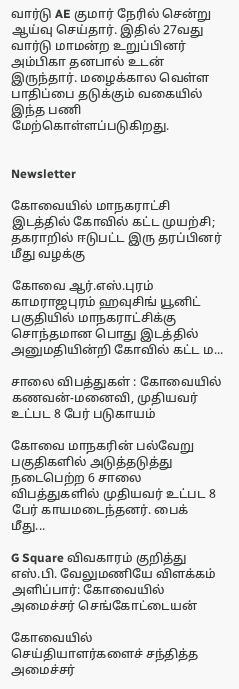வார்டு AE குமார் நேரில் சென்று ஆய்வு செய்தார். இதில் 27வது வார்டு மாமன்ற உறுப்பினர் அம்பிகா தனபால் உடன் இருந்தார். மழைக்கால வெள்ள பாதிப்பை தடுக்கும் வகையில் இந்த பணி மேற்கொள்ளப்படுகிறது.


Newsletter

கோவையில் மாநகராட்சி இடத்தில் கோவில் கட்ட முயற்சி; தகராறில் ஈடுபட்ட இரு தரப்பினர் மீது வழக்கு

கோவை ஆர்.எஸ்.புரம் காமராஜபுரம் ஹவுசிங் யூனிட் பகுதியில் மாநகராட்சிக்கு சொந்தமான பொது இடத்தில் அனுமதியின்றி கோவில் கட்ட ம...

சாலை விபத்துகள் : கோவையில் கணவன்-மனைவி, முதியவர் உட்பட 8 பேர் படுகாயம்

கோவை மாநகரின் பல்வேறு பகுதிகளில் அடுத்தடுத்து நடைபெற்ற 6 சாலை விபத்துகளில் முதியவர் உட்பட 8 பேர் காயமடைந்தனர். பைக் மீது...

G Square விவகாரம் குறித்து எஸ்.பி. வேலுமணியே விளக்கம் அளிப்பார்: கோவையில் அமைச்சர் செங்கோட்டையன்

கோவையில் செய்தியாளர்களைச் சந்தித்த அமைச்சர்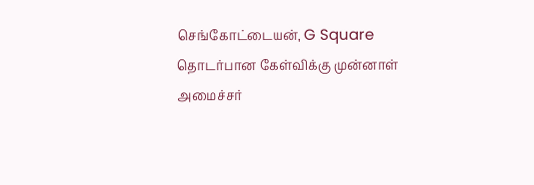செங்கோட்டையன், G Square தொடர்பான கேள்விக்கு முன்னாள் அமைச்சர்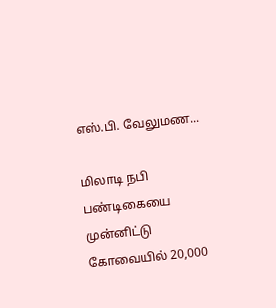எஸ்.பி. வேலுமண...

மிலாடி நபி பண்டிகையை முன்னிட்டு கோவையில் 20,000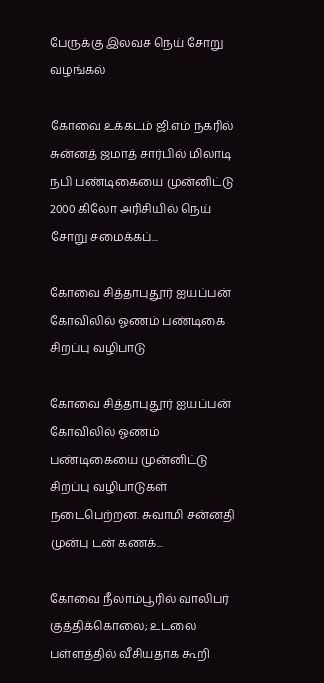பேருக்கு இலவச நெய் சோறு வழங்கல்

கோவை உக்கடம் ஜி.எம் நகரில் சுன்னத் ஜமாத் சார்பில் மிலாடி நபி பண்டிகையை முன்னிட்டு 2000 கிலோ அரிசியில் நெய் சோறு சமைக்கப்...

கோவை சித்தாபுதூர் ஐயப்பன் கோவிலில் ஓணம் பண்டிகை சிறப்பு வழிபாடு

கோவை சித்தாபுதூர் ஐயப்பன் கோவிலில் ஓணம் பண்டிகையை முன்னிட்டு சிறப்பு வழிபாடுகள் நடைபெற்றன. சுவாமி சன்னதி முன்பு டன் கணக்...

கோவை நீலாம்பூரில் வாலிபர் குத்திக்கொலை; உடலை பள்ளத்தில் வீசியதாக கூறி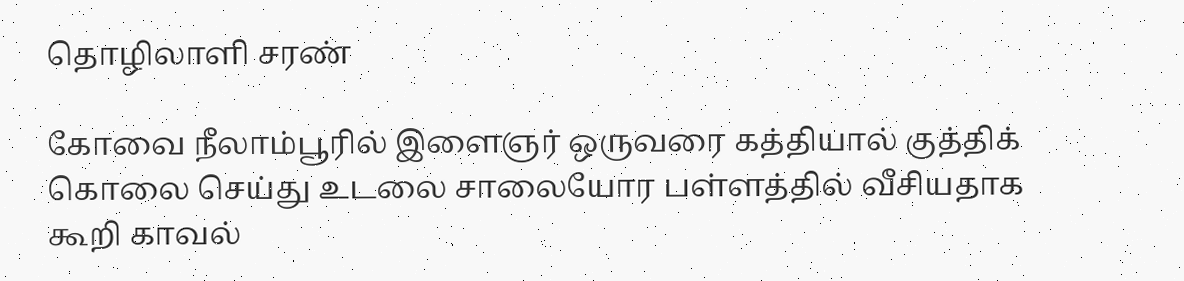தொழிலாளி சரண்

கோவை நீலாம்பூரில் இளைஞர் ஒருவரை கத்தியால் குத்திக் கொலை செய்து உடலை சாலையோர பள்ளத்தில் வீசியதாக கூறி காவல்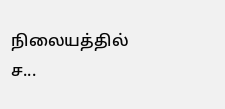நிலையத்தில் ச...